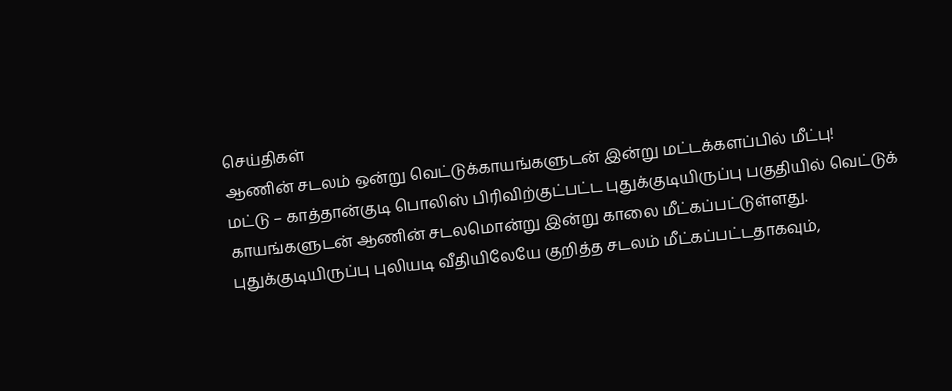செய்திகள்
ஆணின் சடலம் ஒன்று வெட்டுக்காயங்களுடன் இன்று மட்டக்களப்பில் மீட்பு!
மட்டு – காத்தான்குடி பொலிஸ் பிரிவிற்குட்பட்ட புதுக்குடியிருப்பு பகுதியில் வெட்டுக் காயங்களுடன் ஆணின் சடலமொன்று இன்று காலை மீட்கப்பட்டுள்ளது.
புதுக்குடியிருப்பு புலியடி வீதியிலேயே குறித்த சடலம் மீட்கப்பட்டதாகவும்,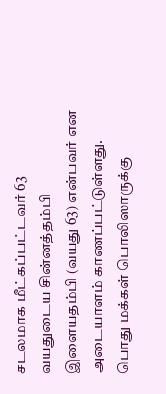சடலமாக மீட்கப்பட்டவர் 63 வயதுடைய சின்னத்தம்பி இளையதம்பி (வயது 63) என்பவர் என அடையாளம் காணப்பட்டுள்ளது.
பொது மக்கள் பொலிஸாருக்கு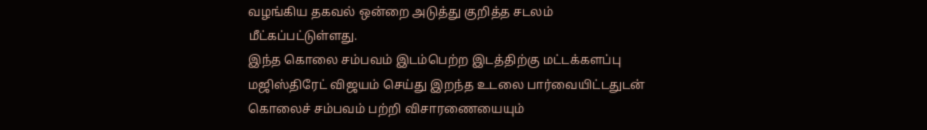வழங்கிய தகவல் ஒன்றை அடுத்து குறித்த சடலம் மீட்கப்பட்டுள்ளது.
இந்த கொலை சம்பவம் இடம்பெற்ற இடத்திற்கு மட்டக்களப்பு மஜிஸ்திரேட் விஜயம் செய்து இறந்த உடலை பார்வையிட்டதுடன் கொலைச் சம்பவம் பற்றி விசாரணையையும்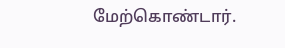மேற்கொண்டார்.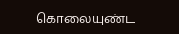கொலையுண்ட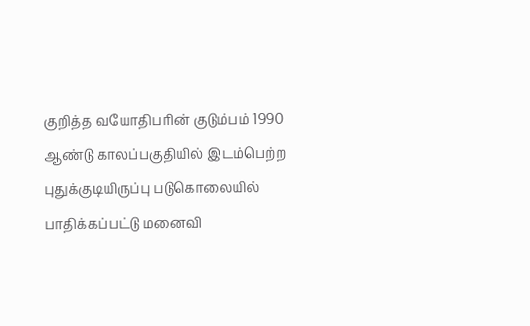குறித்த வயோதிபரின் குடும்பம் 1990 ஆண்டு காலப்பகுதியில் இடம்பெற்ற புதுக்குடியிருப்பு படுகொலையில் பாதிக்கப்பட்டு மனைவி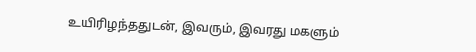உயிரிழந்ததுடன், இவரும், இவரது மகளும்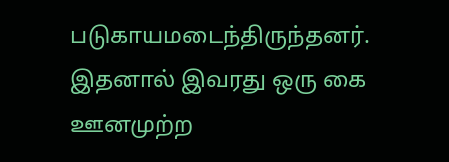படுகாயமடைந்திருந்தனர்.
இதனால் இவரது ஒரு கை ஊனமுற்ற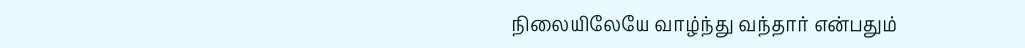நிலையிலேயே வாழ்ந்து வந்தார் என்பதும்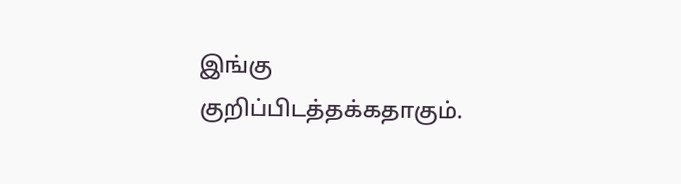இங்கு குறிப்பிடத்தக்கதாகும்.